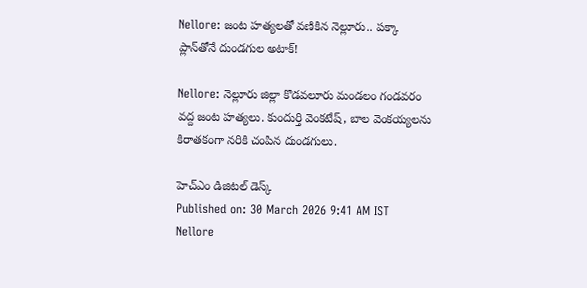Nellore: జంట హత్యలతో వణికిన నెల్లూరు.. పక్కా ప్లాన్‌తోనే దుండగుల అటాక్!

Nellore: నెల్లూరు జిల్లా కొడవలూరు మండలం గండవరం వద్ద జంట హత్యలు. కుందుర్తి వెంకటేష్, బాల వెంకయ్యలను కిరాతకంగా నరికి చంపిన దుండగులు.

హెచ్ఎం డిజిటల్ డెస్క్
Published on: 30 March 2026 9:41 AM IST
Nellore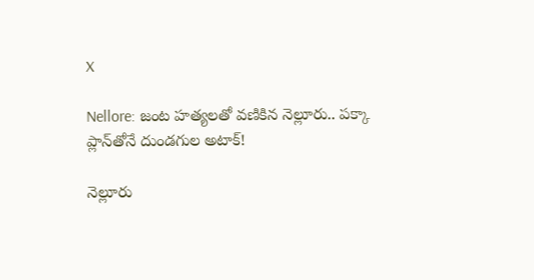X

Nellore: జంట హత్యలతో వణికిన నెల్లూరు.. పక్కా ప్లాన్‌తోనే దుండగుల అటాక్!

నెల్లూరు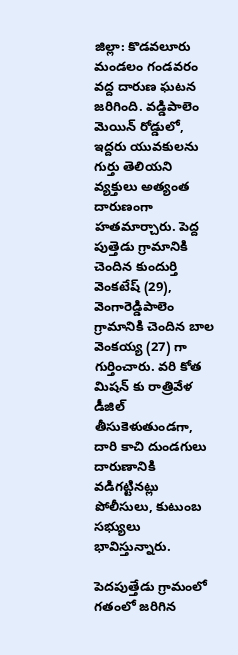జిల్లా: కొడవలూరు మండలం గండవరం వద్ద దారుణ ఘటన జరిగింది. వడ్డిపాలెం మెయిన్ రోడ్డులో, ఇద్దరు యువకులను గుర్తు తెలియని వ్యక్తులు అత్యంత దారుణంగా హతమార్చారు. పెద్ద పుత్తెడు గ్రామానికి చెందిన కుందుర్తి వెంకటేష్ (29), వెంగారెడ్డిపాలెం గ్రామానికి చెందిన బాల వెంకయ్య (27) గా గుర్తించారు. వరి కోత మిషన్ కు రాత్రివేళ డీజిల్ తీసుకెళుతుండగా, దారి కాచి దుండగులు దారుణానికి వడిగట్టినట్లు పోలీసులు, కుటుంబ సభ్యులు భావిస్తున్నారు.

పెదపుత్తేడు గ్రామంలో గతంలో జరిగిన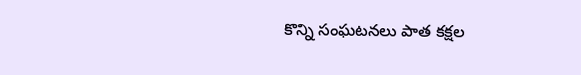కొన్ని సంఘటనలు పాత కక్షల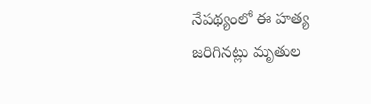నేపథ్యంలో ఈ హత్య జరిగినట్లు మృతుల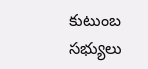కుటుంబ సభ్యులు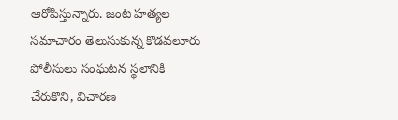ఆరోపిస్తున్నారు. జంట హత్యల సమాచారం తెలుసుకున్న కొడవలూరు పోలీసులు సంఘటన స్థలానికి చేరుకొని, విచారణ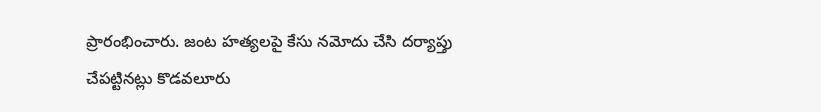ప్రారంభించారు. జంట హత్యలపై కేసు నమోదు చేసి దర్యాప్తు చేపట్టినట్లు కొడవలూరు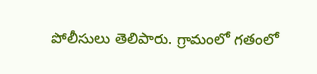పోలీసులు తెలిపారు. గ్రామంలో గతంలో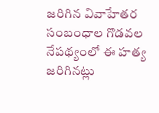జరిగిన వివాహేతర సంబంధాల గొడవల నేపథ్యంలో ఈ హత్య జరిగినట్లు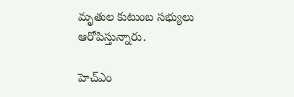మృతుల కుటుంబ సభ్యులు ఆరోపిస్తున్నారు.

హెచ్ఎం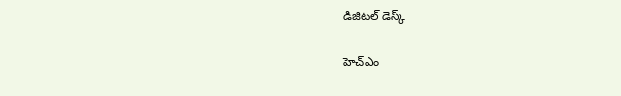డిజిటల్ డెస్క్

హెచ్ఎం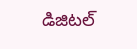డిజిటల్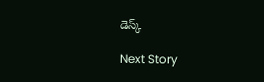డెస్క్

Next Story